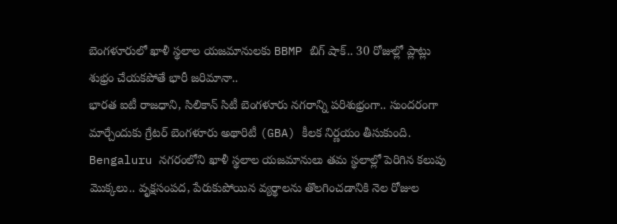బెంగళూరులో ఖాళీ స్థలాల యజమానులకు BBMP బిగ్ షాక్.. 30 రోజుల్లో ప్లాట్లు శుభ్రం చేయకపోతే భారీ జరిమానా..
భారత ఐటీ రాజధాని, సిలికాన్ సిటీ బెంగళూరు నగరాన్ని పరిశుభ్రంగా.. సుందరంగా మార్చేందుకు గ్రేటర్ బెంగళూరు అథారిటీ (GBA) కీలక నిర్ణయం తీసుకుంది. Bengaluru నగరంలోని ఖాళీ స్థలాల యజమానులు తమ స్థలాల్లో పెరిగిన కలుపు మొక్కలు.. వృక్షసంపద, పేరుకుపోయిన వ్యర్థాలను తొలగించడానికి నెల రోజుల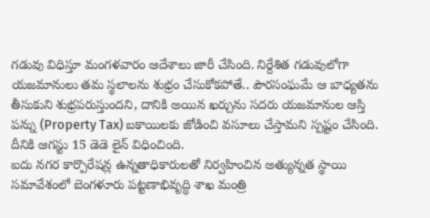గడువు విధిస్తూ మంగళవారం ఆదేశాలు జారీ చేసింది. నిర్దేశిత గడువులోగా యజమానులు తమ స్థలాలను శుభ్రం చేసుకోకపోతే.. పౌరసంఘమే ఆ బాధ్యతను తీసుకుని శుభ్రపరుస్తుందని, దానికి అయిన ఖర్చును సదరు యజమానుల ఆస్తి పన్ను (Property Tax) బకాయిలకు జోడించి వసూలు చేస్తామని స్పష్టం చేసింది. దీనికి ఆగస్టు 15 డెడె లైన్ విధించింది.
ఐదు నగర కార్పొరేషన్ల ఉన్నతాధికారులతో నిర్వహించిన అత్యున్నత స్థాయి సమావేశంలో బెంగళూరు పట్టణాభివృద్ధి శాఖ మంత్రి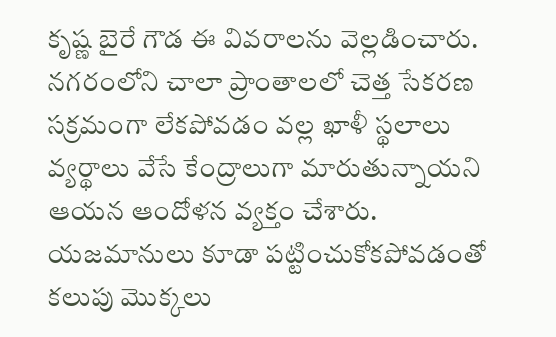కృష్ణ బైరే గౌడ ఈ వివరాలను వెల్లడించారు. నగరంలోని చాలా ప్రాంతాలలో చెత్త సేకరణ సక్రమంగా లేకపోవడం వల్ల ఖాళీ స్థలాలు వ్యర్థాలు వేసే కేంద్రాలుగా మారుతున్నాయని ఆయన ఆందోళన వ్యక్తం చేశారు. యజమానులు కూడా పట్టించుకోకపోవడంతో కలుపు మొక్కలు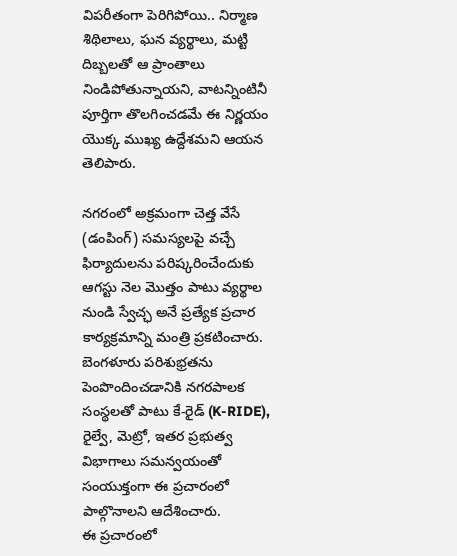విపరీతంగా పెరిగిపోయి.. నిర్మాణ శిథిలాలు, ఘన వ్యర్థాలు, మట్టి దిబ్బలతో ఆ ప్రాంతాలు నిండిపోతున్నాయని, వాటన్నింటినీ పూర్తిగా తొలగించడమే ఈ నిర్ణయం యొక్క ముఖ్య ఉద్దేశమని ఆయన తెలిపారు.

నగరంలో అక్రమంగా చెత్త వేసే (డంపింగ్) సమస్యలపై వచ్చే ఫిర్యాదులను పరిష్కరించేందుకు ఆగస్టు నెల మొత్తం పాటు వ్యర్థాల నుండి స్వేచ్ఛ అనే ప్రత్యేక ప్రచార కార్యక్రమాన్ని మంత్రి ప్రకటించారు. బెంగళూరు పరిశుభ్రతను పెంపొందించడానికి నగరపాలక సంస్థలతో పాటు కే-రైడ్ (K-RIDE), రైల్వే, మెట్రో, ఇతర ప్రభుత్వ విభాగాలు సమన్వయంతో సంయుక్తంగా ఈ ప్రచారంలో పాల్గొనాలని ఆదేశించారు.
ఈ ప్రచారంలో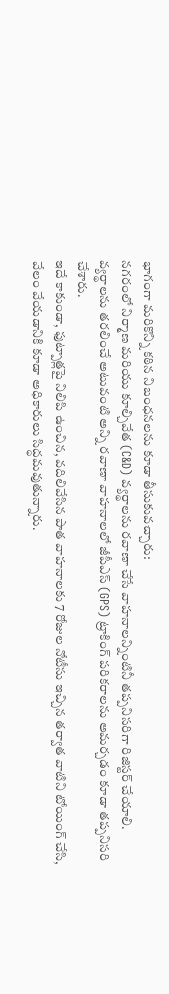భాగంగా మరికొన్ని కఠిన నిబంధనలను కూడా తీసుకువచ్చారు:
నగరంలో నిర్మాణ మరియు కూల్చివేత (C&D) వ్యర్థాలను రవాణా చేసే వాహనాలన్నింటినీ తప్పనిసరిగా రిజిస్టర్ చేయాలి.
వ్యర్థాలను తరలించే అటువంటి అన్ని రవాణా వాహనాలలో జీపీఎస్ (GPS) ట్రాకింగ్ పరికరాలను అమర్చడం కూడా తప్పనిసరి చేశారు.
ఇదే కాకుండా, ఫుట్పాత్లపై నిలిపి ఉంచిన, వదిలివేసిన పాత వాహనాలకు 7 రోజుల నోటీసు ఇచ్చిన తర్వాత వాటిని టోయింగ్ చేసి, వేలం వేయడానికి కూడా అధికారులు సిద్ధమవుతున్నారు.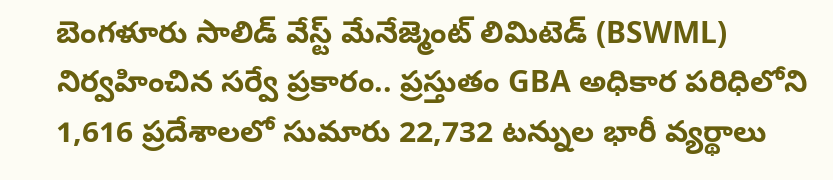బెంగళూరు సాలిడ్ వేస్ట్ మేనేజ్మెంట్ లిమిటెడ్ (BSWML) నిర్వహించిన సర్వే ప్రకారం.. ప్రస్తుతం GBA అధికార పరిధిలోని 1,616 ప్రదేశాలలో సుమారు 22,732 టన్నుల భారీ వ్యర్థాలు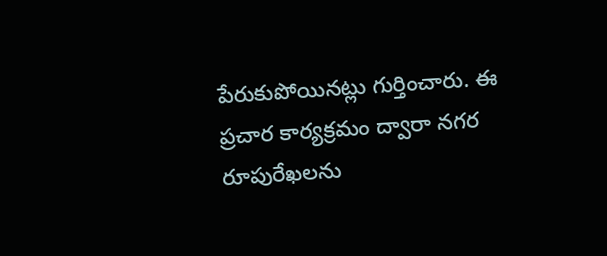పేరుకుపోయినట్లు గుర్తించారు. ఈ ప్రచార కార్యక్రమం ద్వారా నగర రూపురేఖలను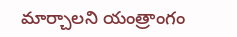మార్చాలని యంత్రాంగం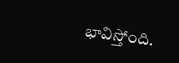భావిస్తోంది.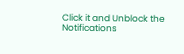Click it and Unblock the Notifications